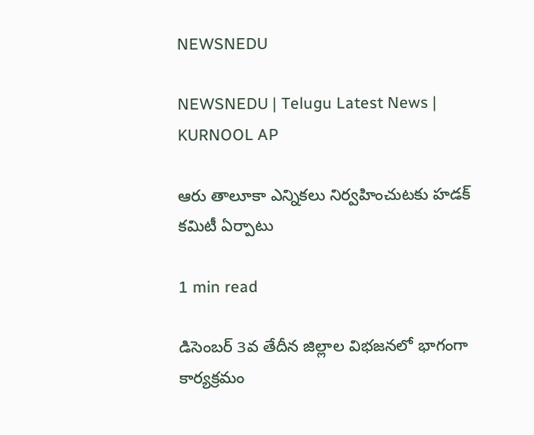NEWSNEDU

NEWSNEDU | Telugu Latest News | KURNOOL AP

ఆరు తాలూకా ఎన్నికలు నిర్వహించుటకు హడక్ కమిటీ ఏర్పాటు

1 min read

డిసెంబర్ 3వ తేదీన జిల్లాల విభజనలో భాగంగా కార్యక్రమం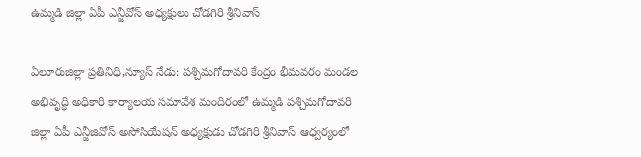ఉమ్మడి జిల్లా ఏపీ ఎన్జీవోస్ అధ్యక్షులు చోడగిరి శ్రీనివాస్

ఏలూరుజిల్లా ప్రతినిధి,న్యూస్ నేడు: పశ్చిమగోదావరి కేంద్రం భీమవరం మండల అభివృద్ధి అధికారి కార్యాలయ సమావేశ మందిరంలో ఉమ్మడి పశ్చిమగోదావరి జిల్లా ఏపీ ఎన్జీజివోస్ అసోసియేషన్ అధ్యక్షుడు చోడగిరి శ్రీనివాస్ ఆధ్వర్యంలో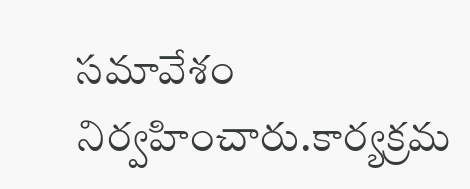సమావేశం నిర్వహించారు.కార్యక్రమ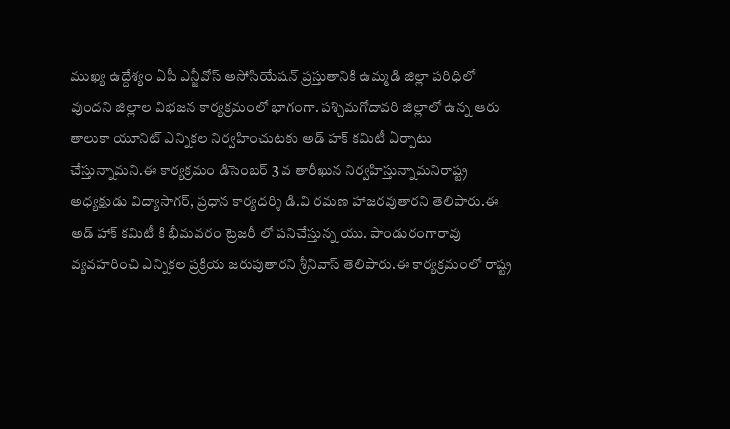ముఖ్య ఉద్దేశ్యం ఏపీ ఎన్జీవోస్ అసోసియేషన్ ప్రస్తుతానికి ఉమ్మడి జిల్లా పరిధిలో వుందని జిల్లాల విభజన కార్యక్రమంలో భాగంగా. పశ్చిమగోదావరి జిల్లాలో ఉన్న ఆరు తాలుకా యూనిట్ ఎన్నికల నిర్వహించుటకు అడ్ హక్ కమిటీ ఏర్పాటు చేస్తున్నామని.ఈ కార్యక్రమం డిసెంబర్ 3 వ తారీఖున నిర్వహిస్తున్నామనిరాష్ట్ర అధ్యక్షుడు విద్యాసాగర్, ప్రధాన కార్యదర్శి డి.వి రమణ హాజరవుతారని తెలిపారు.ఈ అడ్ హాక్ కమిటీ కి భీమవరం ట్రెజరీ లో పనిచేస్తున్న యు. పాండురంగారావు వ్యవహరించి ఎన్నికల ప్రక్రియ జరుపుతారని శ్రీనివాస్ తెలిపారు.ఈ కార్యక్రమంలో రాష్ట్ర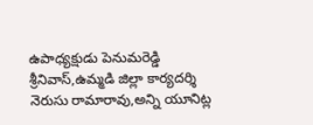ఉపాధ్యక్షుడు పెనుమరెడ్డి శ్రీనివాస్,ఉమ్మడి జిల్లా కార్యదర్శి నెరుసు రామారావు,అన్ని యూనిట్ల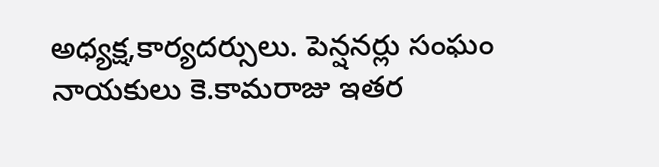అధ్యక్ష,కార్యదర్సులు. పెన్షనర్లు సంఘం నాయకులు కె.కామరాజు ఇతర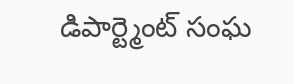డిపార్ట్మెంట్ సంఘ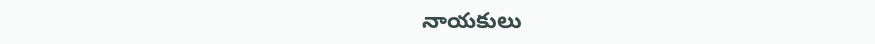నాయకులు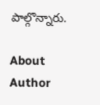పాల్గొన్నారు.

About Author